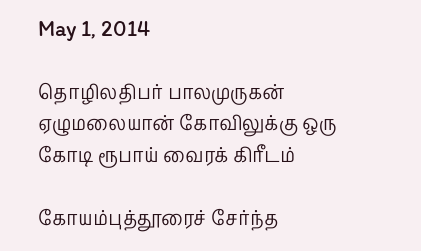May 1, 2014

தொழிலதிபர் பாலமுருகன் ஏழுமலையான் கோவிலுக்கு ஒரு கோடி ரூபாய் வைரக் கிரீடம்

கோயம்புத்தூரைச் சேர்ந்த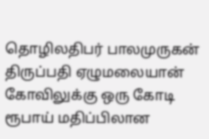தொழிலதிபர் பாலமுருகன் திருப்பதி ஏழுமலையான் கோவிலுக்கு ஒரு கோடி ரூபாய் மதிப்பிலான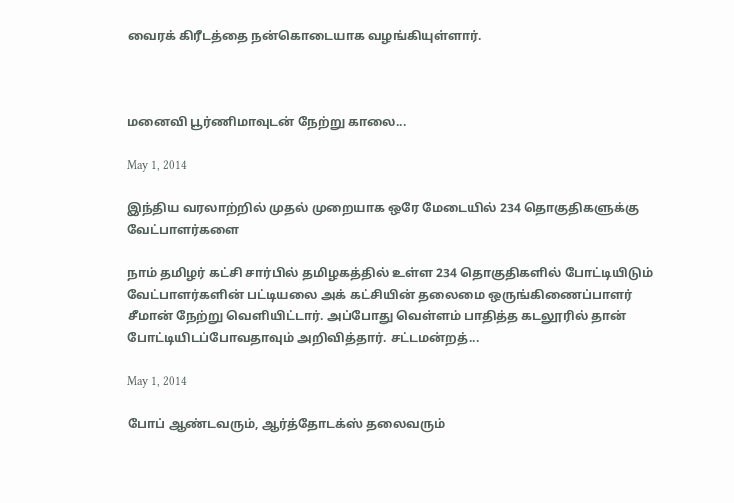வைரக் கிரீடத்தை நன்கொடையாக வழங்கியுள்ளார்.



மனைவி பூர்ணிமாவுடன் நேற்று காலை...

May 1, 2014

இந்திய வரலாற்றில் முதல் முறையாக ஒரே மேடையில் 234 தொகுதிகளுக்கு வேட்பாளர்களை

நாம் தமிழர் கட்சி சார்பில் தமிழகத்தில் உள்ள 234 தொகுதிகளில் போட்டியிடும் வேட்பாளர்களின் பட்டியலை அக் கட்சியின் தலைமை ஒருங்கிணைப்பாளர் சீமான் நேற்று வெளியிட்டார். அப்போது வெள்ளம் பாதித்த கடலூரில் தான் போட்டியிடப்போவதாவும் அறிவித்தார். சட்டமன்றத்...

May 1, 2014

போப் ஆண்டவரும், ஆர்த்தோடக்ஸ் தலைவரும்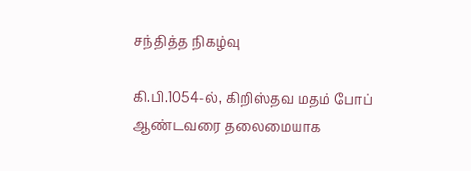சந்தித்த நிகழ்வு

கி.பி.1054-ல், கிறிஸ்தவ மதம் போப் ஆண்டவரை தலைமையாக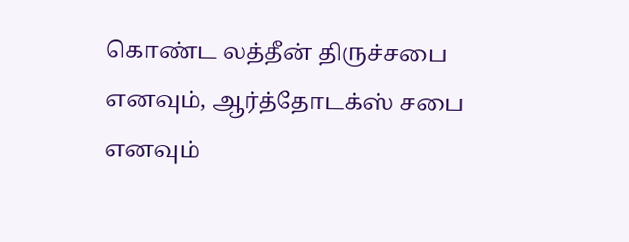கொண்ட லத்தீன் திருச்சபை எனவும், ஆர்த்தோடக்ஸ் சபை எனவும்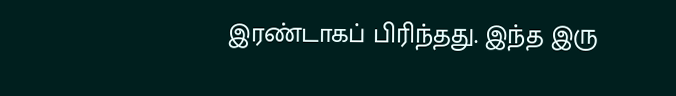இரண்டாகப் பிரிந்தது. இந்த இரு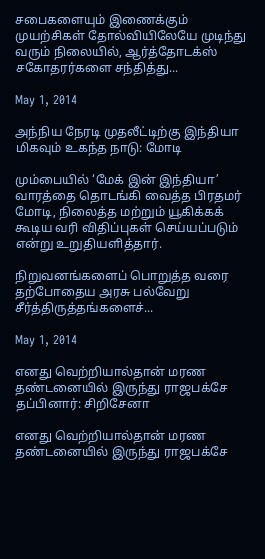சபைகளையும் இணைக்கும் முயற்சிகள் தோல்வியிலேயே முடிந்து வரும் நிலையில், ஆர்த்தோடக்ஸ் சகோதரர்களை சந்தித்து...

May 1, 2014

அந்நிய நேரடி முதலீட்டிற்கு இந்தியா மிகவும் உகந்த நாடு: மோடி

மும்பையில் ‘மேக் இன் இந்தியா’ வாரத்தை தொடங்கி வைத்த பிரதமர் மோடி, நிலைத்த மற்றும் யூகிக்கக் கூடிய வரி விதிப்புகள் செய்யப்படும் என்று உறுதியளித்தார்.

நிறுவனங்களைப் பொறுத்த வரை தற்போதைய அரசு பல்வேறு சீர்த்திருத்தங்களைச்...

May 1, 2014

எனது வெற்றியால்தான் மரண தண்டனையில் இருந்து ராஜபக்சே தப்பினார்: சிறிசேனா

எனது வெற்றியால்தான் மரண தண்டனையில் இருந்து ராஜபக்சே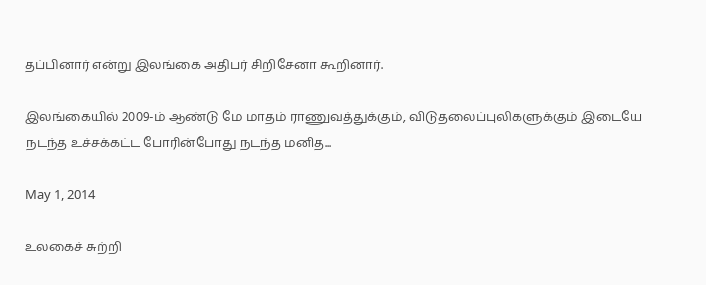தப்பினார் என்று இலங்கை அதிபர் சிறிசேனா கூறினார்.

இலங்கையில் 2009-ம் ஆண்டு மே மாதம் ராணுவத்துக்கும், விடுதலைப்புலிகளுக்கும் இடையே நடந்த உச்சக்கட்ட போரின்போது நடந்த மனித...

May 1, 2014

உலகைச் சுற்றி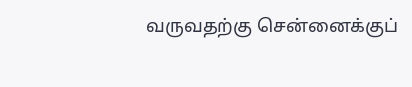வருவதற்கு சென்னைக்குப்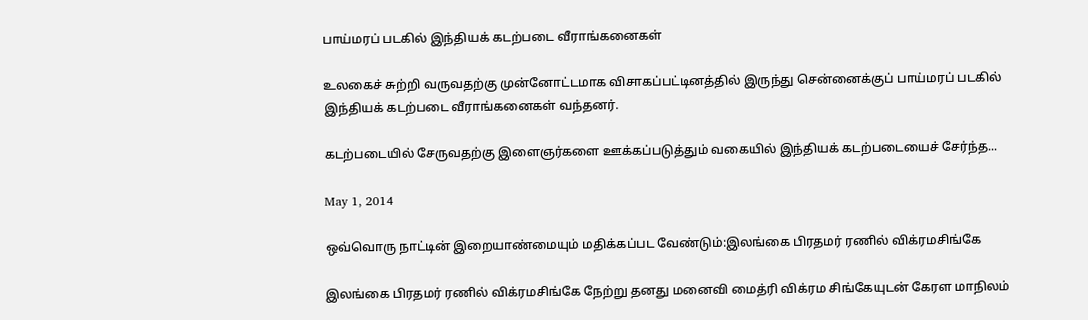பாய்மரப் படகில் இந்தியக் கடற்படை வீராங்கனைகள்

உலகைச் சுற்றி வருவதற்கு முன்னோட்டமாக விசாகப்பட்டினத்தில் இருந்து சென்னைக்குப் பாய்மரப் படகில் இந்தியக் கடற்படை வீராங்கனைகள் வந்தனர்.

கடற்படையில் சேருவதற்கு இளைஞர்களை ஊக்கப்படுத்தும் வகையில் இந்தியக் கடற்படையைச் சேர்ந்த...

May 1, 2014

ஒவ்வொரு நாட்டின் இறையாண்மையும் மதிக்கப்பட வேண்டும்:இலங்கை பிரதமர் ரணில் விக்ரமசிங்கே

இலங்கை பிரதமர் ரணில் விக்ரமசிங்கே நேற்று தனது மனைவி மைத்ரி விக்ரம சிங்கேயுடன் கேரள மாநிலம்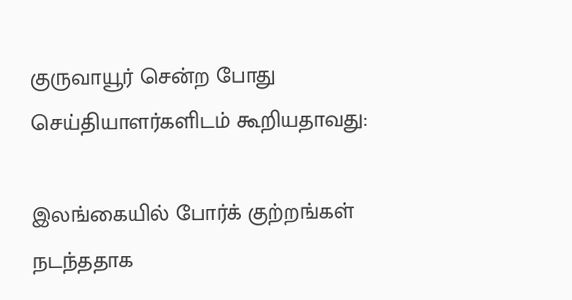குருவாயூர் சென்ற போது செய்தியாளர்களிடம் கூறியதாவது:

இலங்கையில் போர்க் குற்றங்கள் நடந்ததாக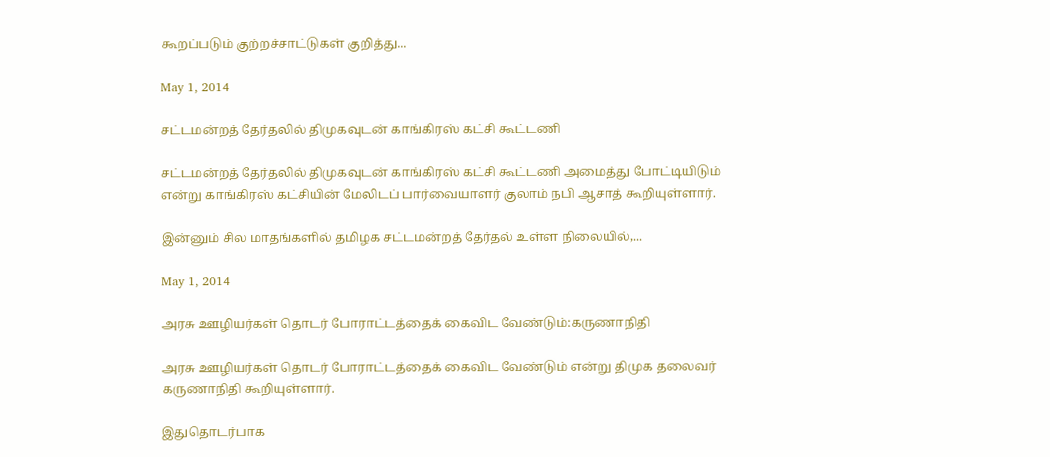கூறப்படும் குற்றச்சாட்டுகள் குறித்து...

May 1, 2014

சட்டமன்றத் தேர்தலில் திமுகவுடன் காங்கிரஸ் கட்சி கூட்டணி

சட்டமன்றத் தேர்தலில் திமுகவுடன் காங்கிரஸ் கட்சி கூட்டணி அமைத்து போட்டியிடும் என்று காங்கிரஸ் கட்சியின் மேலிடப் பார்வையாளர் குலாம் நபி ஆசாத் கூறியுள்ளார்.

இன்னும் சில மாதங்களில் தமிழக சட்டமன்றத் தேர்தல் உள்ள நிலையில்,...

May 1, 2014

அரசு ஊழியர்கள் தொடர் போராட்டத்தைக் கைவிட வேண்டும்:கருணாநிதி

அரசு ஊழியர்கள் தொடர் போராட்டத்தைக் கைவிட வேண்டும் என்று திமுக தலைவர் கருணாநிதி கூறியுள்ளார்.

இதுதொடர்பாக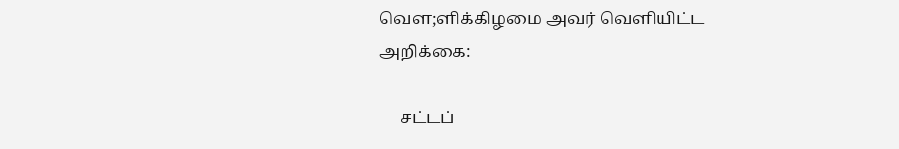வௌ;ளிக்கிழமை அவர் வெளியிட்ட அறிக்கை:

     சட்டப்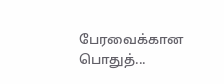பேரவைக்கான பொதுத்...